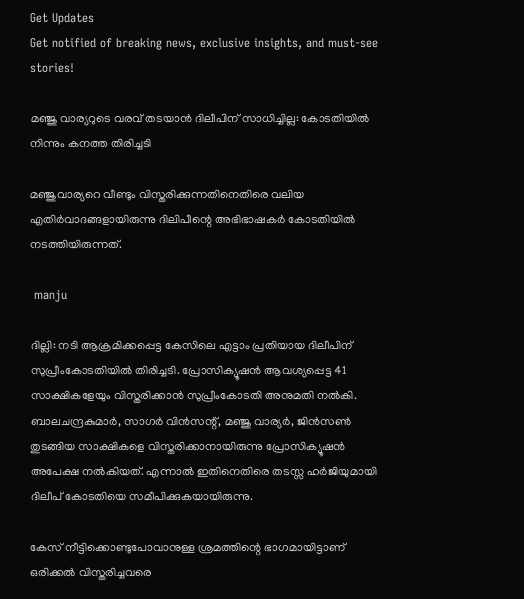Get Updates
Get notified of breaking news, exclusive insights, and must-see stories!

മഞ്ജു വാര്യറുടെ വരവ് തടയാന്‍ ദിലീപിന് സാധിച്ചില്ല: കോടതിയില്‍ നിന്നും കനത്ത തിരിച്ചടി

മഞ്ജുവാര്യറെ വീണ്ടും വിസ്തരിക്കുന്നതിനെതിരെ വലിയ എതിർവാദങ്ങളായിരുന്നു ദിലിപീന്റെ അഭിഭാഷകർ കോടതിയില്‍ നടത്തിയിരുന്നത്.

 manju

ദില്ലി: നടി ആക്രമിക്കപ്പെട്ട കേസിലെ എട്ടാം പ്രതിയായ ദിലീപിന് സുപ്രീംകോടതിയില്‍ തിരിച്ചടി. പ്രോസിക്യൂഷന്‍ ആവശ്യപ്പെട്ട 41 സാക്ഷികളേയും വിസ്തരിക്കാന്‍ സുപ്രീംകോടതി അനുമതി നല്‍കി. ബാലചന്ദ്രകുമാർ, സാഗർ വിന്‍സന്റ്, മഞ്ജു വാര്യർ, ജിന്‍സണ്‍ തുടങ്ങിയ സാക്ഷികളെ വിസ്തരിക്കാനായിരുന്നു പ്രോസിക്യൂഷന്‍ അപേക്ഷ നല്‍കിയത്. എന്നാല്‍ ഇതിനെതിരെ തടസ്സ ഹർജിയുമായി ദിലീപ് കോടതിയെ സമീപിക്കുകയായിരുന്നു.

കേസ് നീട്ടിക്കൊണ്ടുപോവാനുള്ള ശ്രമത്തിന്റെ ഭാഗമായിട്ടാണ് ഒരിക്കല്‍ വിസ്തരിച്ചവരെ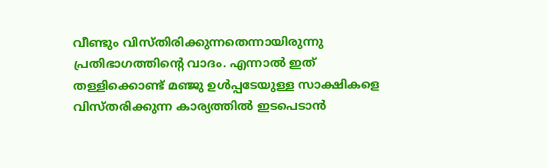വീണ്ടും വിസ്തിരിക്കുന്നതെന്നായിരുന്നു പ്രതിഭാഗത്തിന്റെ വാദം. എന്നാല്‍ ഇത് തള്ളിക്കൊണ്ട് മഞ്ജു ഉള്‍പ്പടേയുള്ള സാക്ഷികളെ വിസ്തരിക്കുന്ന കാര്യത്തില്‍ ഇടപെടാന്‍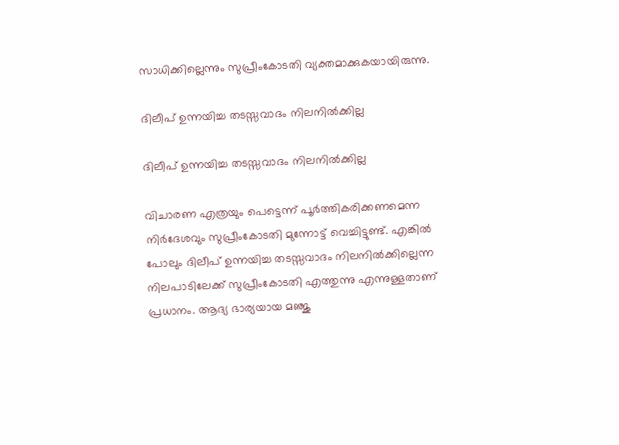സാധിക്കില്ലെന്നും സുപ്രീംകോടതി വ്യക്തമാക്കുകയായിരുന്നു.

ദിലീപ് ഉന്നയിച്ച തടസ്സവാദം നിലനില്‍ക്കില്ല

ദിലീപ് ഉന്നയിച്ച തടസ്സവാദം നിലനില്‍ക്കില്ല

വിചാരണ എത്രയും പെട്ടെന്ന് പൂർത്തികരിക്കണമെന്ന നിർദേശവും സുപ്രീംകോടതി മുന്നോട്ട് വെച്ചിട്ടുണ്ട്. എങ്കില്‍ പോലും ദിലീപ് ഉന്നയിച്ച തടസ്സവാദം നിലനില്‍ക്കില്ലെന്ന നിലപാടിലേക്ക് സുപ്രീംകോടതി എത്തുന്നു എന്നുള്ളതാണ് പ്രധാനം. ആദ്യ ഭാര്യയായ മഞ്ജു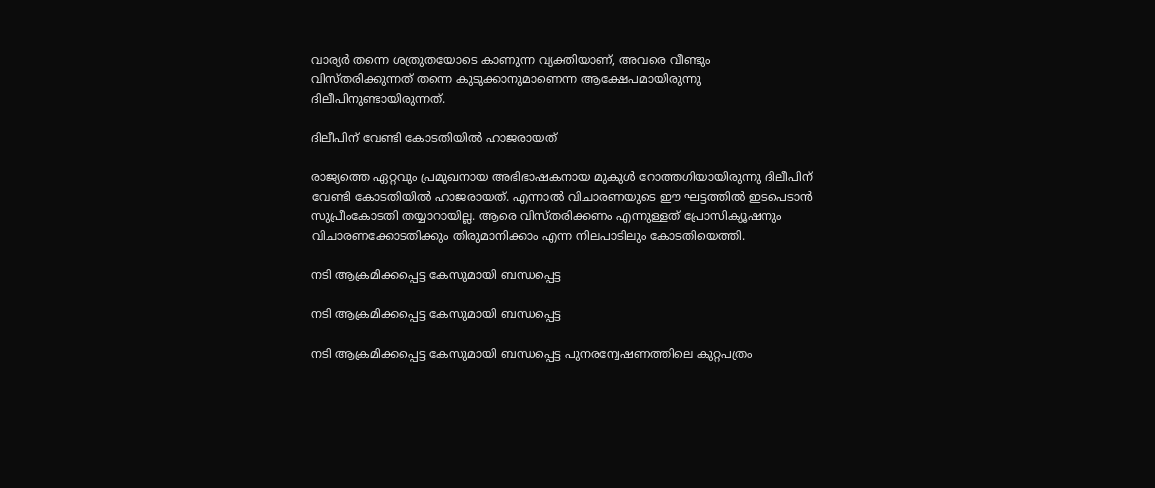വാര്യർ തന്നെ ശത്രുതയോടെ കാണുന്ന വ്യക്തിയാണ്, അവരെ വീണ്ടും വിസ്തരിക്കുന്നത് തന്നെ കുടുക്കാനുമാണെന്ന ആക്ഷേപമായിരുന്നു ദിലീപിനുണ്ടായിരുന്നത്.

ദിലീപിന് വേണ്ടി കോടതിയില്‍ ഹാജരായത്

രാജ്യത്തെ ഏറ്റവും പ്രമുഖനായ അഭിഭാഷകനായ മുകുള്‍ റോത്തഗിയായിരുന്നു ദിലീപിന് വേണ്ടി കോടതിയില്‍ ഹാജരായത്. എന്നാല്‍ വിചാരണയുടെ ഈ ഘട്ടത്തില്‍ ഇടപെടാന്‍ സുപ്രീംകോടതി തയ്യാറായില്ല. ആരെ വിസ്തരിക്കണം എന്നുള്ളത് പ്രോസിക്യൂഷനും വിചാരണക്കോടതിക്കും തിരുമാനിക്കാം എന്ന നിലപാടിലും കോടതിയെത്തി.

നടി ആക്രമിക്കപ്പെട്ട കേസുമായി ബന്ധപ്പെട്ട

നടി ആക്രമിക്കപ്പെട്ട കേസുമായി ബന്ധപ്പെട്ട

നടി ആക്രമിക്കപ്പെട്ട കേസുമായി ബന്ധപ്പെട്ട പുനരന്വേഷണത്തിലെ കുറ്റപത്രം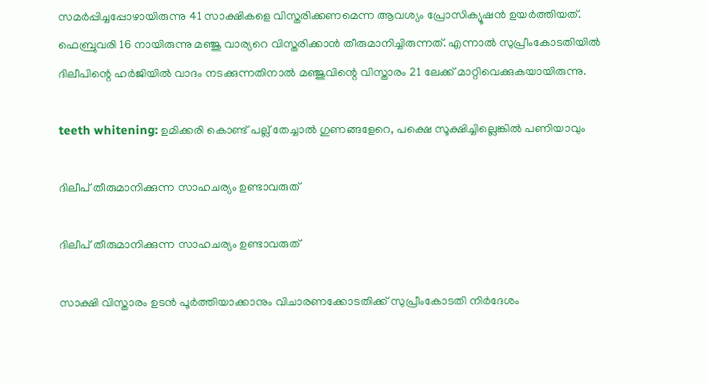സമർപ്പിച്ചപ്പോഴായിരുന്നു 41 സാക്ഷികളെ വിസ്തരിക്കണമെന്ന ആവശ്യം പ്രോസിക്യൂഷന്‍ ഉയർത്തിയത്. ഫെബ്രുവരി 16 നായിരുന്നു മഞ്ജു വാര്യറെ വിസ്തരിക്കാന്‍ തീരുമാനിച്ചിരുന്നത്. എന്നാല്‍ സുപ്രീംകോടതിയില്‍ ദിലീപിന്റെ ഹർജിയില്‍ വാദം നടക്കുന്നതിനാല്‍ മഞ്ജുവിന്റെ വിസ്താരം 21 ലേക്ക് മാറ്റിവെക്കുകയായിരുന്നു.

teeth whitening: ഉമിക്കരി കൊണ്ട് പല്ല് തേച്ചാല്‍ ഗുണങ്ങളേറെ, പക്ഷെ സൂക്ഷിച്ചില്ലെങ്കില്‍ പണിയാവും

ദിലീപ് തീരുമാനിക്കുന്ന സാഹചര്യം ഉണ്ടാവരുത്

ദിലീപ് തീരുമാനിക്കുന്ന സാഹചര്യം ഉണ്ടാവരുത്

സാക്ഷി വിസ്താരം ഉടന്‍ പൂർത്തിയാക്കാനും വിചാരണക്കോടതിക്ക് സുപ്രീംകോടതി നിർദേശം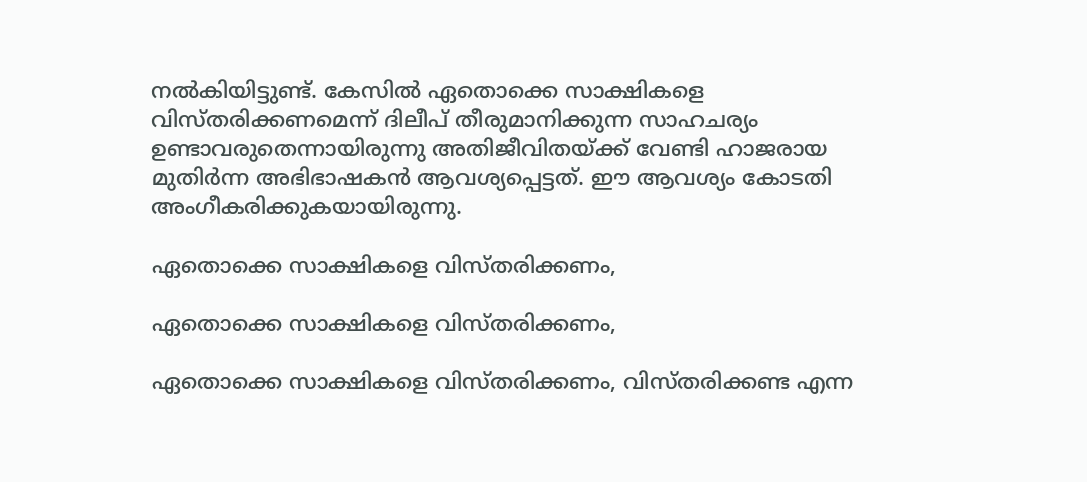നല്‍കിയിട്ടുണ്ട്. കേസില്‍ ഏതൊക്കെ സാക്ഷികളെ വിസ്തരിക്കണമെന്ന് ദിലീപ് തീരുമാനിക്കുന്ന സാഹചര്യം ഉണ്ടാവരുതെന്നായിരുന്നു അതിജീവിതയ്ക്ക് വേണ്ടി ഹാജരായ മുതിർന്ന അഭിഭാഷകന്‍ ആവശ്യപ്പെട്ടത്. ഈ ആവശ്യം കോടതി അംഗീകരിക്കുകയായിരുന്നു.

ഏതൊക്കെ സാക്ഷികളെ വിസ്തരിക്കണം,

ഏതൊക്കെ സാക്ഷികളെ വിസ്തരിക്കണം,

ഏതൊക്കെ സാക്ഷികളെ വിസ്തരിക്കണം, വിസ്തരിക്കണ്ട എന്ന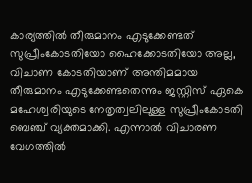കാര്യത്തില്‍ തീരുമാനം എടുക്കേണ്ടത് സുപ്രീംകോടതിയോ ഹൈക്കോടതിയോ അല്ല, വിചാണ കോടതിയാണ് അന്തിമമായ തീരുമാനം എടുക്കേണ്ടതെന്നും ജസ്റ്റിസ് ഏകെ മഹേശ്വരിയുടെ നേതൃത്വലിലുള്ള സുപ്രീംകോടതി ബെഞ്ച് വ്യക്തമാക്കി. എന്നാല്‍ വിചാരണ വേഗത്തില്‍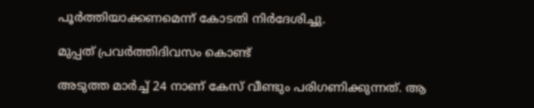പൂർത്തിയാക്കണമെന്ന് കോടതി നിർദേശിച്ചു.

മുപ്പത് പ്രവർത്തിദിവസം കൊണ്ട്

അടുത്ത മാർച്ച് 24 നാണ് കേസ് വീണ്ടും പരിഗണിക്കുന്നത്. ആ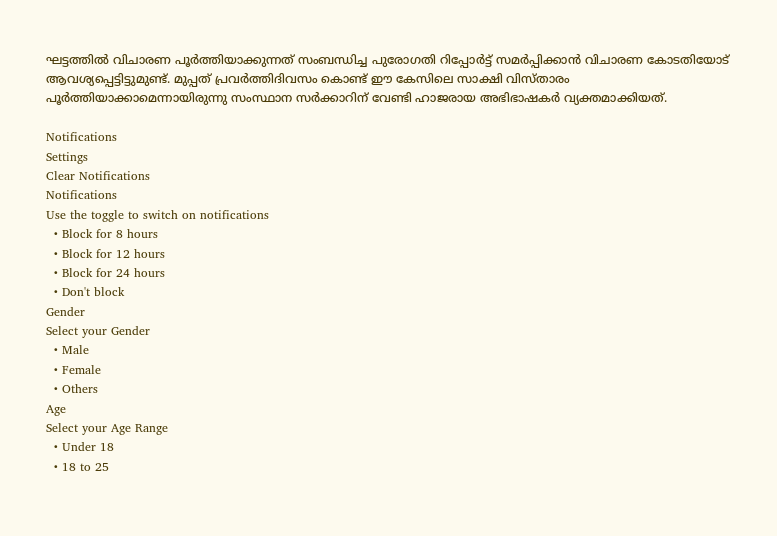ഘട്ടത്തില്‍ വിചാരണ പൂർത്തിയാക്കുന്നത് സംബന്ധിച്ച പുരോഗതി റിപ്പോർട്ട് സമർപ്പിക്കാന്‍ വിചാരണ കോടതിയോട് ആവശ്യപ്പെട്ടിട്ടുമുണ്ട്. മുപ്പത് പ്രവർത്തിദിവസം കൊണ്ട് ഈ കേസിലെ സാക്ഷി വിസ്താരം പൂർത്തിയാക്കാമെന്നായിരുന്നു സംസ്ഥാന സർക്കാറിന് വേണ്ടി ഹാജരായ അഭിഭാഷകർ വ്യക്തമാക്കിയത്.

Notifications
Settings
Clear Notifications
Notifications
Use the toggle to switch on notifications
  • Block for 8 hours
  • Block for 12 hours
  • Block for 24 hours
  • Don't block
Gender
Select your Gender
  • Male
  • Female
  • Others
Age
Select your Age Range
  • Under 18
  • 18 to 25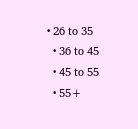• 26 to 35
  • 36 to 45
  • 45 to 55
  • 55+